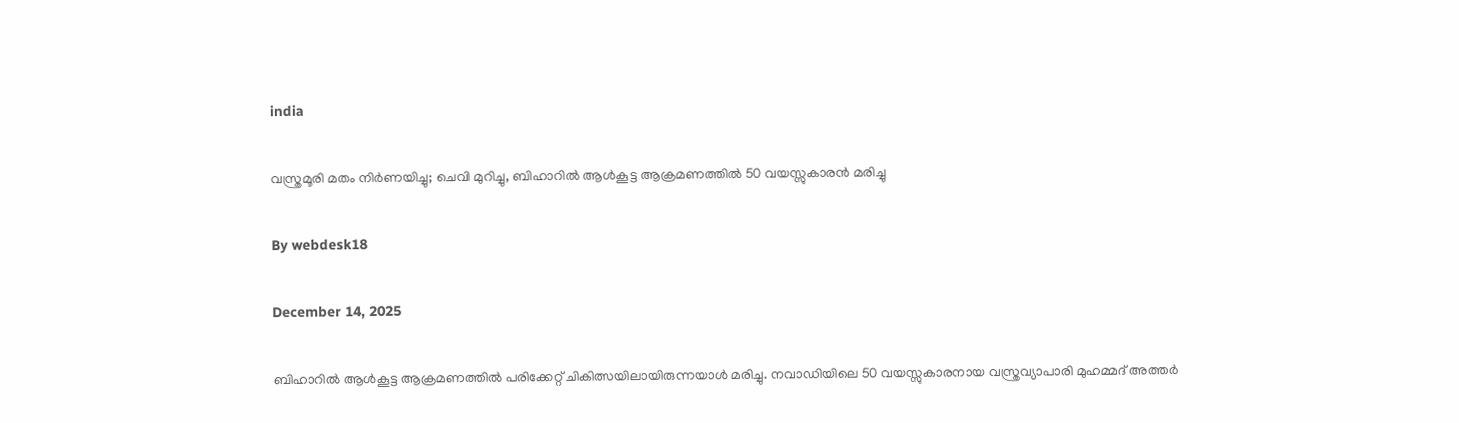india

വസ്ത്രമൂരി മതം നിര്‍ണയിച്ചു; ചെവി മുറിച്ചു, ബിഹാറില്‍ ആള്‍കൂട്ട ആക്രമണത്തില്‍ 50 വയസ്സുകാരന്‍ മരിച്ചു

By webdesk18

December 14, 2025

ബിഹാറില്‍ ആള്‍കൂട്ട ആക്രമണത്തില്‍ പരിക്കേറ്റ് ചികിത്സയിലായിരുന്നയാള്‍ മരിച്ചു. നവാഡിയിലെ 50 വയസ്സുകാരനായ വസ്ത്രവ്യാപാരി മുഹമ്മദ് അത്തര്‍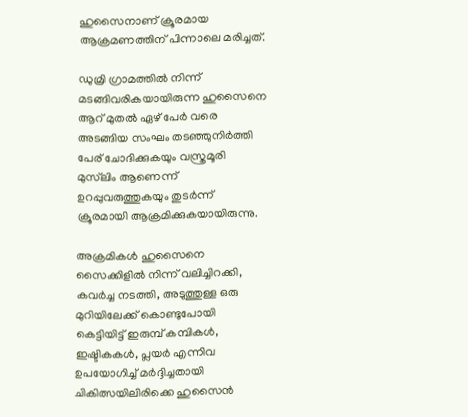ഹുസൈനാണ് ക്രൂരമായ ആക്രമണത്തിന് പിന്നാലെ മരിച്ചത്.

ഡുമ്രി ഗ്രാമത്തില്‍ നിന്ന് മടങ്ങിവരികയായിരുന്ന ഹുസൈനെ ആറ് മുതല്‍ ഏഴ് പേര്‍ വരെ അടങ്ങിയ സംഘം തടഞ്ഞുനിര്‍ത്തി പേര് ചോദിക്കുകയും വസ്ത്രമൂരി മുസ്‌ലിം ആണെന്ന് ഉറപ്പുവരുത്തുകയും തുടര്‍ന്ന് ക്രൂരമായി ആക്രമിക്കുകയായിരുന്നു.

അക്രമികള്‍ ഹുസൈനെ സൈക്കിളില്‍ നിന്ന് വലിച്ചിറക്കി, കവര്‍ച്ച നടത്തി, അടുത്തുള്ള ഒരു മുറിയിലേക്ക് കൊണ്ടുപോയി കെട്ടിയിട്ട് ഇരുമ്പ് കമ്പികള്‍, ഇഷ്ടികകള്‍, പ്ലയര്‍ എന്നിവ ഉപയോഗിച്ച് മര്‍ദ്ദിച്ചതായി ചികിത്സയിലിരിക്കെ ഹുസൈന്‍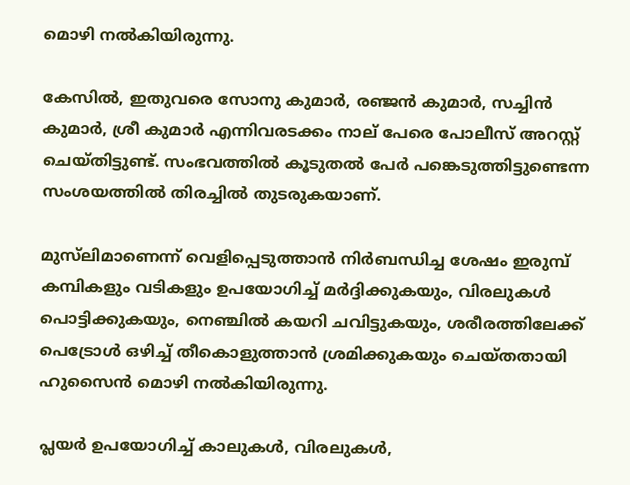മൊഴി നല്‍കിയിരുന്നു.

കേസില്‍, ഇതുവരെ സോനു കുമാര്‍, രഞ്ജന്‍ കുമാര്‍, സച്ചിന്‍ കുമാര്‍, ശ്രീ കുമാര്‍ എന്നിവരടക്കം നാല് പേരെ പോലീസ് അറസ്റ്റ് ചെയ്തിട്ടുണ്ട്. സംഭവത്തില്‍ കൂടുതല്‍ പേര്‍ പങ്കെടുത്തിട്ടുണ്ടെന്ന സംശയത്തില്‍ തിരച്ചില്‍ തുടരുകയാണ്.

മുസ്‌ലിമാണെന്ന് വെളിപ്പെടുത്താന്‍ നിര്‍ബന്ധിച്ച ശേഷം ഇരുമ്പ് കമ്പികളും വടികളും ഉപയോഗിച്ച് മര്‍ദ്ദിക്കുകയും, വിരലുകള്‍ പൊട്ടിക്കുകയും, നെഞ്ചില്‍ കയറി ചവിട്ടുകയും, ശരീരത്തിലേക്ക് പെട്രോള്‍ ഒഴിച്ച് തീകൊളുത്താന്‍ ശ്രമിക്കുകയും ചെയ്തതായി ഹുസൈന്‍ മൊഴി നല്‍കിയിരുന്നു.

പ്ലയര്‍ ഉപയോഗിച്ച് കാലുകള്‍, വിരലുകള്‍,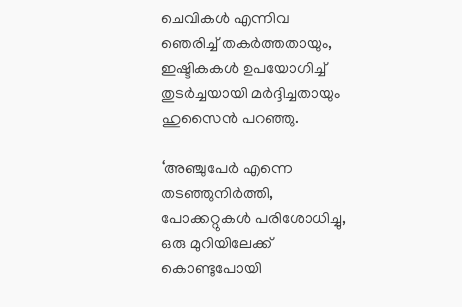ചെവികള്‍ എന്നിവ ഞെരിച്ച് തകര്‍ത്തതായും, ഇഷ്ടികകള്‍ ഉപയോഗിച്ച് തുടര്‍ച്ചയായി മര്‍ദ്ദിച്ചതായും ഹുസൈന്‍ പറഞ്ഞു.

‘അഞ്ചുപേര്‍ എന്നെ തടഞ്ഞുനിര്‍ത്തി, പോക്കറ്റുകള്‍ പരിശോധിച്ചു, ഒരു മുറിയിലേക്ക് കൊണ്ടുപോയി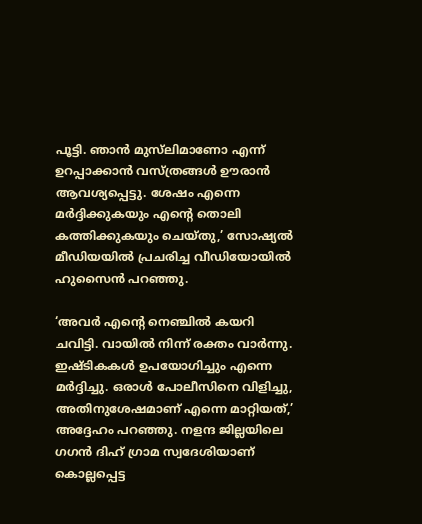പൂട്ടി. ഞാന്‍ മുസ്‌ലിമാണോ എന്ന് ഉറപ്പാക്കാന്‍ വസ്ത്രങ്ങള്‍ ഊരാന്‍ ആവശ്യപ്പെട്ടു. ശേഷം എന്നെ മര്‍ദ്ദിക്കുകയും എന്റെ തൊലി കത്തിക്കുകയും ചെയ്തു,’ സോഷ്യല്‍ മീഡിയയില്‍ പ്രചരിച്ച വീഡിയോയില്‍ ഹുസൈന്‍ പറഞ്ഞു.

‘അവര്‍ എന്റെ നെഞ്ചില്‍ കയറി ചവിട്ടി. വായില്‍ നിന്ന് രക്തം വാര്‍ന്നു. ഇഷ്ടികകള്‍ ഉപയോഗിച്ചും എന്നെ മര്‍ദ്ദിച്ചു. ഒരാള്‍ പോലീസിനെ വിളിച്ചു, അതിനുശേഷമാണ് എന്നെ മാറ്റിയത്,’ അദ്ദേഹം പറഞ്ഞു. നളന്ദ ജില്ലയിലെ ഗഗന്‍ ദിഹ് ഗ്രാമ സ്വദേശിയാണ് കൊല്ലപ്പെട്ട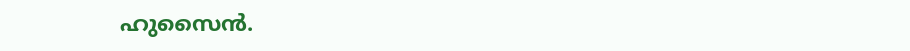ഹുസൈന്‍.